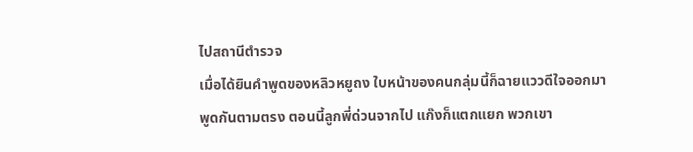ไปสถานีตำรวจ
เมื่อได้ยินคำพูดของหลิวหยูถง ใบหน้าของคนกลุ่มนี้ก็ฉายแววดีใจออกมา
พูดกันตามตรง ตอนนี้ลูกพี่ด่วนจากไป แก๊งก็แตกแยก พวกเขา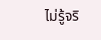ไม่รู้จริ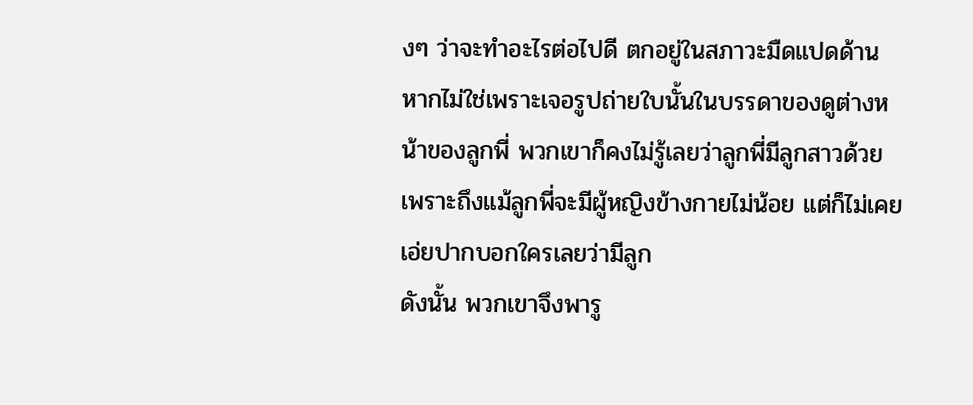งๆ ว่าจะทำอะไรต่อไปดี ตกอยู่ในสภาวะมืดแปดด้าน
หากไม่ใช่เพราะเจอรูปถ่ายใบนั้นในบรรดาของดูต่างหน้าของลูกพี่ พวกเขาก็คงไม่รู้เลยว่าลูกพี่มีลูกสาวด้วย เพราะถึงแม้ลูกพี่จะมีผู้หญิงข้างกายไม่น้อย แต่ก็ไม่เคยเอ่ยปากบอกใครเลยว่ามีลูก
ดังนั้น พวกเขาจึงพารู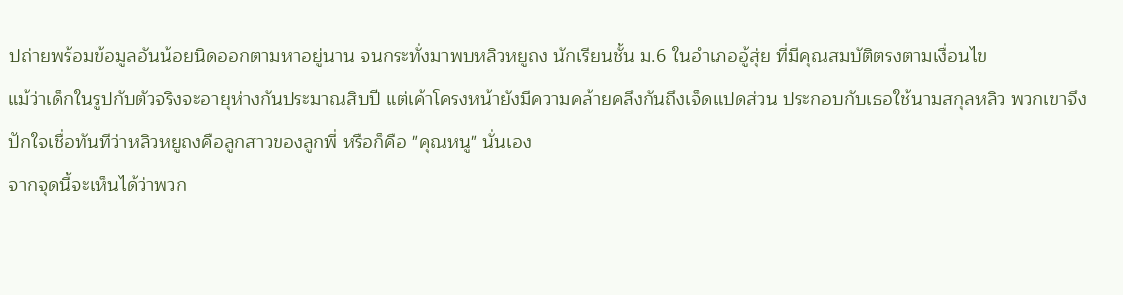ปถ่ายพร้อมข้อมูลอันน้อยนิดออกตามหาอยู่นาน จนกระทั่งมาพบหลิวหยูถง นักเรียนชั้น ม.6 ในอำเภออู้สุ่ย ที่มีคุณสมบัติตรงตามเงื่อนไข
แม้ว่าเด็กในรูปกับตัวจริงจะอายุห่างกันประมาณสิบปี แต่เค้าโครงหน้ายังมีความคล้ายคลึงกันถึงเจ็ดแปดส่วน ประกอบกับเธอใช้นามสกุลหลิว พวกเขาจึงปักใจเชื่อทันทีว่าหลิวหยูถงคือลูกสาวของลูกพี่ หรือก็คือ "คุณหนู" นั่นเอง
จากจุดนี้จะเห็นได้ว่าพวก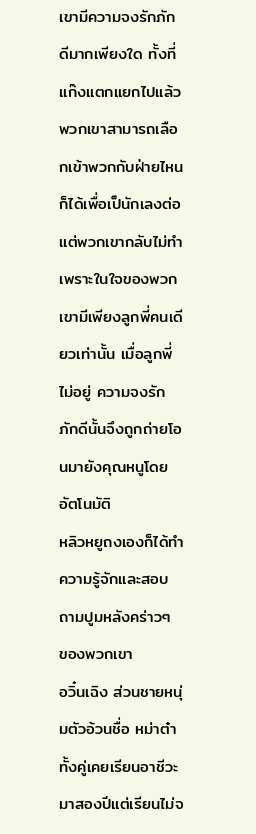เขามีความจงรักภักดีมากเพียงใด ทั้งที่แก๊งแตกแยกไปแล้ว พวกเขาสามารถเลือกเข้าพวกกับฝ่ายไหนก็ได้เพื่อเป็นักเลงต่อ แต่พวกเขากลับไม่ทำ เพราะในใจของพวกเขามีเพียงลูกพี่คนเดียวเท่านั้น เมื่อลูกพี่ไม่อยู่ ความจงรักภักดีนั้นจึงถูกถ่ายโอนมายังคุณหนูโดยอัตโนมัติ
หลิวหยูถงเองก็ได้ทำความรู้จักและสอบถามปูมหลังคร่าวๆ ของพวกเขา
อวิ๋นเฉิง ส่วนชายหนุ่มตัวอ้วนชื่อ หม่าต๋า ทั้งคู่เคยเรียนอาชีวะมาสองปีแต่เรียนไม่จ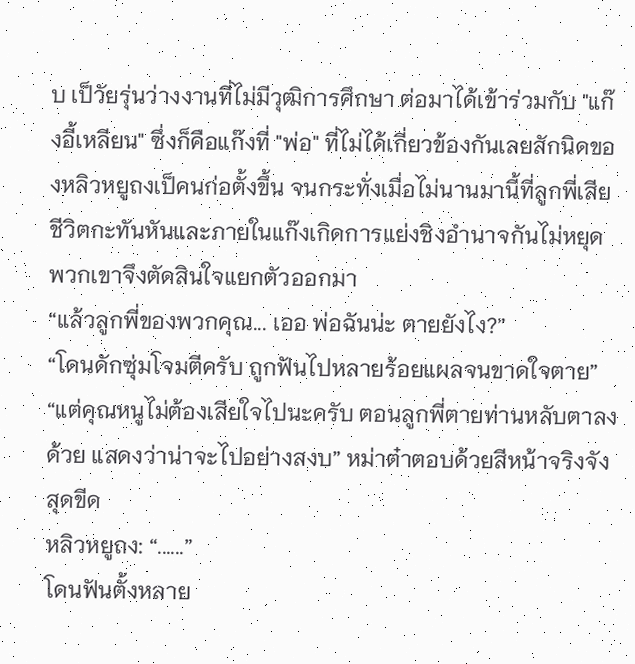บ เป็วัยรุ่นว่างงานที่ไม่มีวุฒิการศึกษา ต่อมาได้เข้าร่วมกับ "แก๊งอี้เหลียน" ซึ่งก็คือแก๊งที่ "พ่อ" ที่ไม่ได้เกี่ยวข้องกันเลยสักนิดของหลิวหยูถงเป็คนก่อตั้งขึ้น จนกระทั่งเมื่อไม่นานมานี้ที่ลูกพี่เสียชีวิตกะทันหันและภายในแก๊งเกิดการแย่งชิงอำนาจกันไม่หยุด พวกเขาจึงตัดสินใจแยกตัวออกมา
“แล้วลูกพี่ของพวกคุณ... เออ พ่อฉันน่ะ ตายยังไง?”
“โดนดักซุ่มโจมตีครับ ถูกฟันไปหลายร้อยแผลจนขาดใจตาย”
“แต่คุณหนูไม่ต้องเสียใจไปนะครับ ตอนลูกพี่ตายท่านหลับตาลงด้วย แสดงว่าน่าจะไปอย่างสงบ” หม่าต๋าตอบด้วยสีหน้าจริงจังสุดขีด
หลิวหยูถง: “......”
โดนฟันตั้งหลาย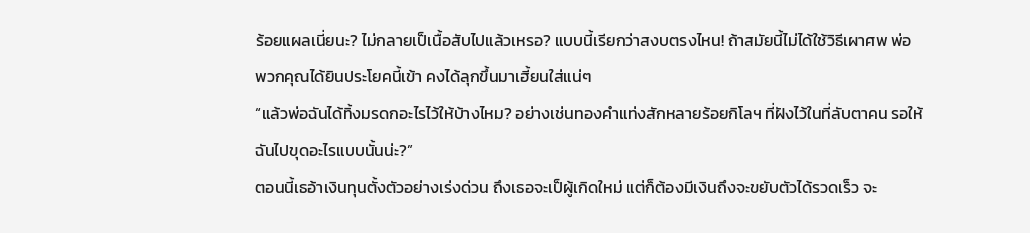ร้อยแผลเนี่ยนะ? ไม่กลายเป็เนื้อสับไปแล้วเหรอ? แบบนี้เรียกว่าสงบตรงไหน! ถ้าสมัยนี้ไม่ได้ใช้วิธีเผาศพ พ่อพวกคุณได้ยินประโยคนี้เข้า คงได้ลุกขึ้นมาเฮี้ยนใส่แน่ๆ
“แล้วพ่อฉันได้ทิ้งมรดกอะไรไว้ให้บ้างไหม? อย่างเช่นทองคำแท่งสักหลายร้อยกิโลฯ ที่ฝังไว้ในที่ลับตาคน รอให้ฉันไปขุดอะไรแบบนั้นน่ะ?”
ตอนนี้เธอ้าเงินทุนตั้งตัวอย่างเร่งด่วน ถึงเธอจะเป็ผู้เกิดใหม่ แต่ก็ต้องมีเงินถึงจะขยับตัวได้รวดเร็ว จะ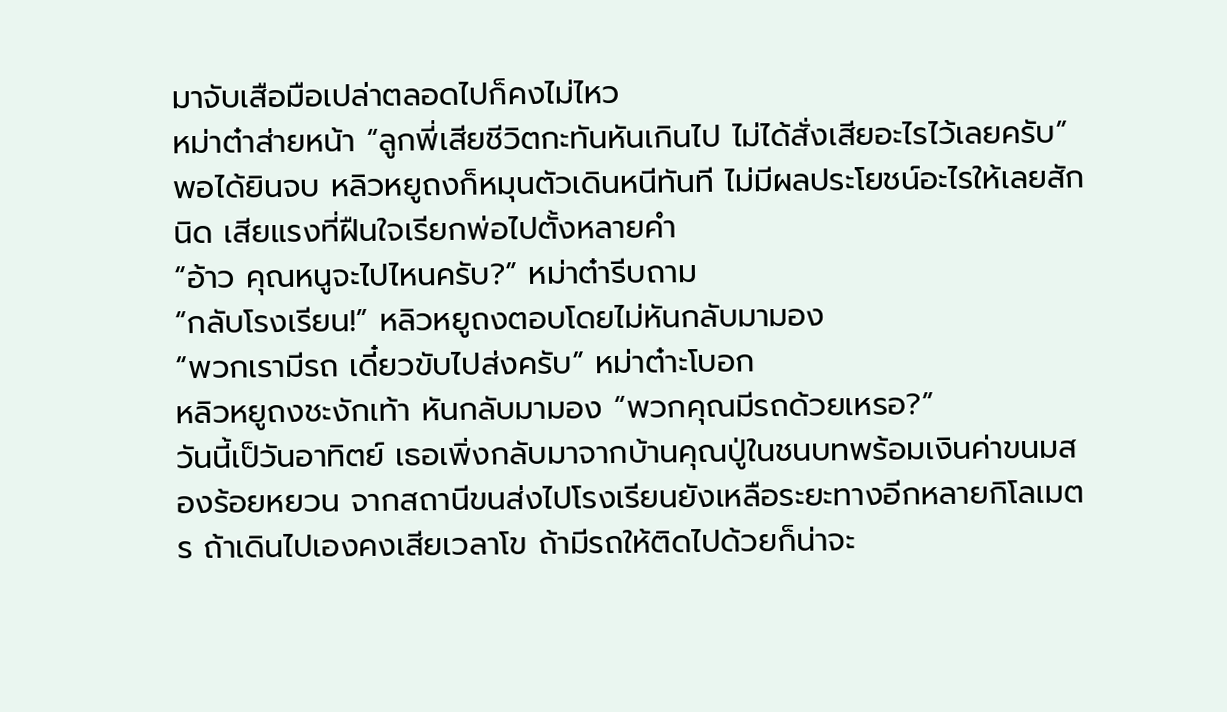มาจับเสือมือเปล่าตลอดไปก็คงไม่ไหว
หม่าต๋าส่ายหน้า “ลูกพี่เสียชีวิตกะทันหันเกินไป ไม่ได้สั่งเสียอะไรไว้เลยครับ”
พอได้ยินจบ หลิวหยูถงก็หมุนตัวเดินหนีทันที ไม่มีผลประโยชน์อะไรให้เลยสักนิด เสียแรงที่ฝืนใจเรียกพ่อไปตั้งหลายคำ
“อ้าว คุณหนูจะไปไหนครับ?” หม่าต๋ารีบถาม
“กลับโรงเรียน!” หลิวหยูถงตอบโดยไม่หันกลับมามอง
“พวกเรามีรถ เดี๋ยวขับไปส่งครับ” หม่าต๋าะโบอก
หลิวหยูถงชะงักเท้า หันกลับมามอง “พวกคุณมีรถด้วยเหรอ?”
วันนี้เป็วันอาทิตย์ เธอเพิ่งกลับมาจากบ้านคุณปู่ในชนบทพร้อมเงินค่าขนมสองร้อยหยวน จากสถานีขนส่งไปโรงเรียนยังเหลือระยะทางอีกหลายกิโลเมตร ถ้าเดินไปเองคงเสียเวลาโข ถ้ามีรถให้ติดไปด้วยก็น่าจะ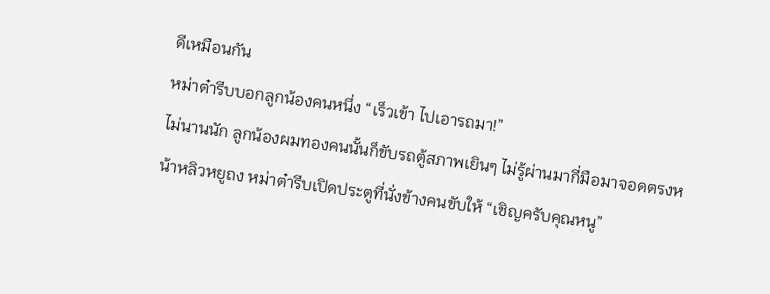ดีเหมือนกัน
หม่าต๋ารีบบอกลูกน้องคนหนึ่ง “เร็วเข้า ไปเอารถมา!”
ไม่นานนัก ลูกน้องผมทองคนนั้นก็ขับรถตู้สภาพเยินๆ ไม่รู้ผ่านมากี่มือมาจอดตรงหน้าหลิวหยูถง หม่าต๋ารีบเปิดประตูที่นั่งข้างคนขับให้ “เชิญครับคุณหนู”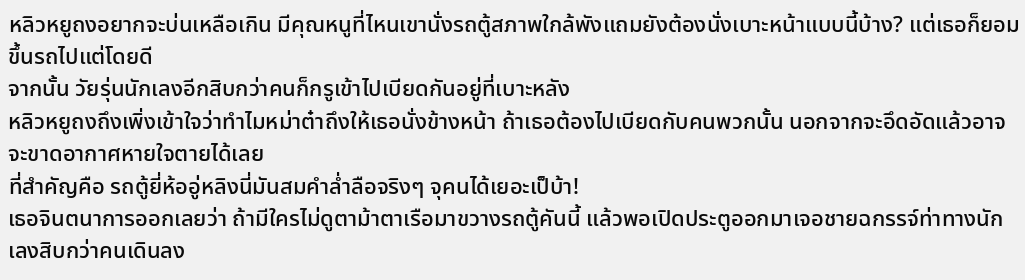หลิวหยูถงอยากจะบ่นเหลือเกิน มีคุณหนูที่ไหนเขานั่งรถตู้สภาพใกล้พังแถมยังต้องนั่งเบาะหน้าแบบนี้บ้าง? แต่เธอก็ยอมขึ้นรถไปแต่โดยดี
จากนั้น วัยรุ่นนักเลงอีกสิบกว่าคนก็กรูเข้าไปเบียดกันอยู่ที่เบาะหลัง
หลิวหยูถงถึงเพิ่งเข้าใจว่าทำไมหม่าต๋าถึงให้เธอนั่งข้างหน้า ถ้าเธอต้องไปเบียดกับคนพวกนั้น นอกจากจะอึดอัดแล้วอาจจะขาดอากาศหายใจตายได้เลย
ที่สำคัญคือ รถตู้ยี่ห้ออู่หลิงนี่มันสมคำล่ำลือจริงๆ จุคนได้เยอะเป็บ้า!
เธอจินตนาการออกเลยว่า ถ้ามีใครไม่ดูตาม้าตาเรือมาขวางรถตู้คันนี้ แล้วพอเปิดประตูออกมาเจอชายฉกรรจ์ท่าทางนักเลงสิบกว่าคนเดินลง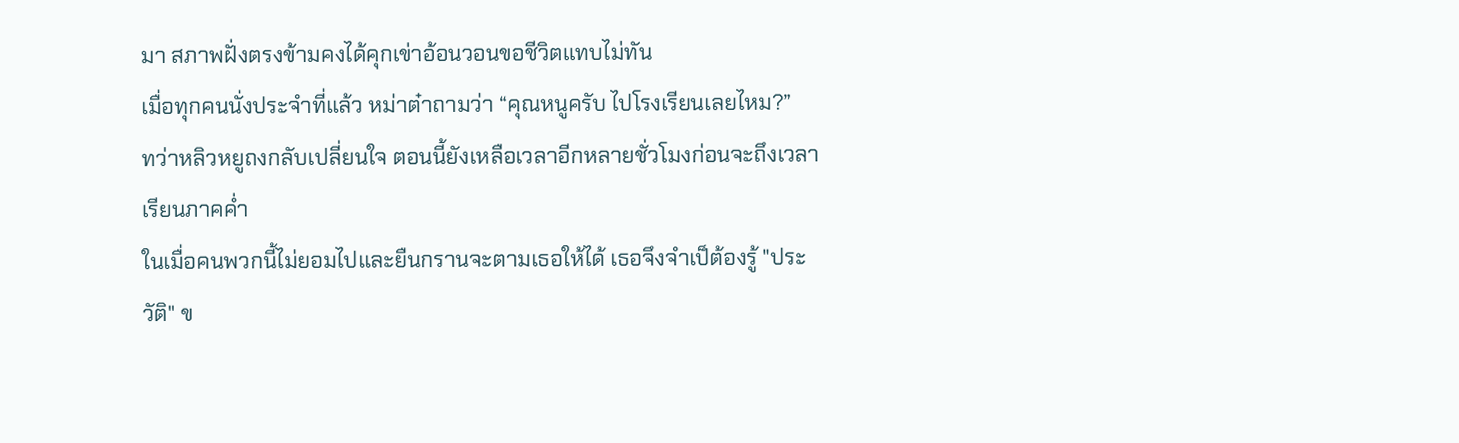มา สภาพฝั่งตรงข้ามคงได้คุกเข่าอ้อนวอนขอชีวิตแทบไม่ทัน
เมื่อทุกคนนั่งประจำที่แล้ว หม่าต๋าถามว่า “คุณหนูครับ ไปโรงเรียนเลยไหม?”
ทว่าหลิวหยูถงกลับเปลี่ยนใจ ตอนนี้ยังเหลือเวลาอีกหลายชั่วโมงก่อนจะถึงเวลาเรียนภาคค่ำ
ในเมื่อคนพวกนี้ไม่ยอมไปและยืนกรานจะตามเธอให้ได้ เธอจึงจำเป็ต้องรู้ "ประวัติ" ข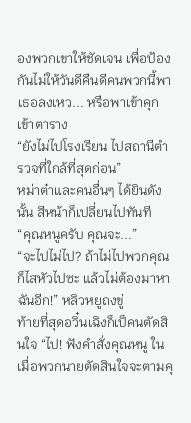องพวกเขาให้ชัดเจน เพื่อป้องกันไม่ให้วันดีคืนดีคนพวกนี้พาเธอลงเหว... หรือพาเข้าคุกเข้าตาราง
“ยังไม่ไปโรงเรียน ไปสถานีตำรวจที่ใกล้ที่สุดก่อน”
หม่าต๋าและคนอื่นๆ ได้ยินดังนั้น สีหน้าก็เปลี่ยนไปทันที
“คุณหนูครับ คุณจะ...”
“จะไปไม่ไป? ถ้าไม่ไปพวกคุณก็ไสหัวไปซะ แล้วไม่ต้องมาหาฉันอีก!” หลิวหยูถงขู่
ท้ายที่สุดอวิ๋นเฉิงก็เป็คนตัดสินใจ “ไป! ฟังคำสั่งคุณหนู ในเมื่อพวกนายตัดสินใจจะตามคุ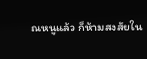ณหนูแล้ว ก็ห้ามสงสัยใน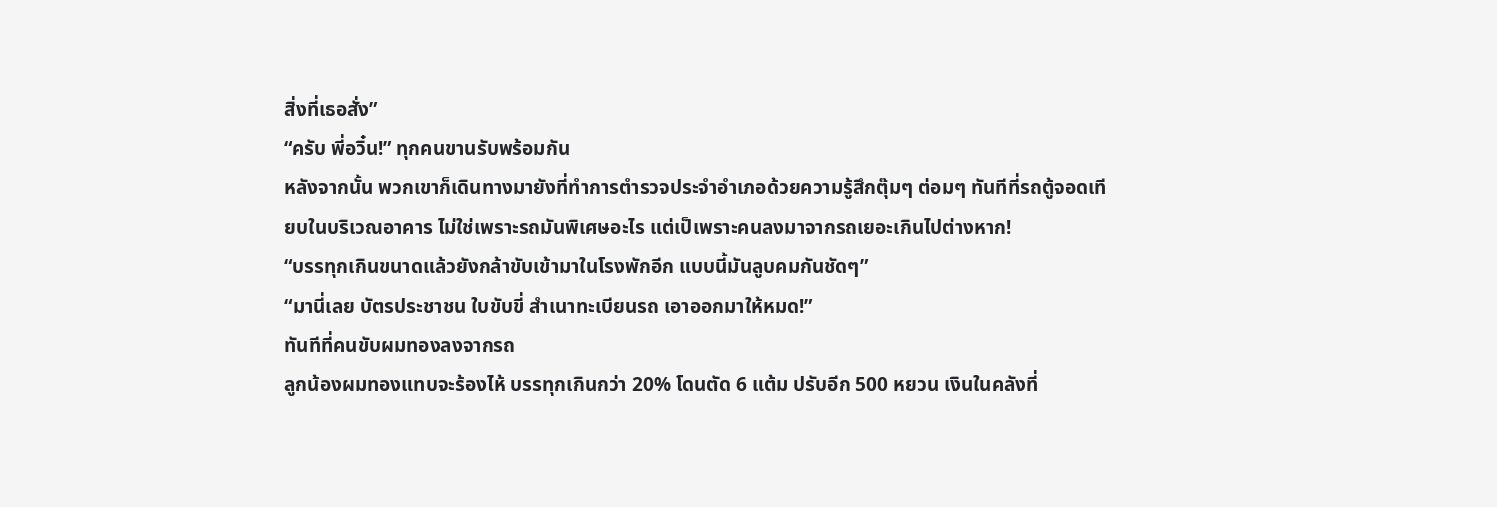สิ่งที่เธอสั่ง”
“ครับ พี่อวิ๋น!” ทุกคนขานรับพร้อมกัน
หลังจากนั้น พวกเขาก็เดินทางมายังที่ทำการตำรวจประจำอำเภอด้วยความรู้สึกตุ๊มๆ ต่อมๆ ทันทีที่รถตู้จอดเทียบในบริเวณอาคาร ไม่ใช่เพราะรถมันพิเศษอะไร แต่เป็เพราะคนลงมาจากรถเยอะเกินไปต่างหาก!
“บรรทุกเกินขนาดแล้วยังกล้าขับเข้ามาในโรงพักอีก แบบนี้มันลูบคมกันชัดๆ”
“มานี่เลย บัตรประชาชน ใบขับขี่ สำเนาทะเบียนรถ เอาออกมาให้หมด!”
ทันทีที่คนขับผมทองลงจากรถ
ลูกน้องผมทองแทบจะร้องไห้ บรรทุกเกินกว่า 20% โดนตัด 6 แต้ม ปรับอีก 500 หยวน เงินในคลังที่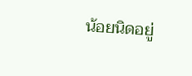น้อยนิดอยู่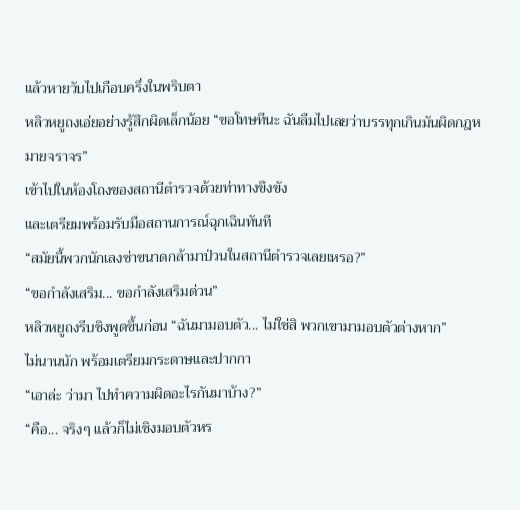แล้วหายวับไปเกือบครึ่งในพริบตา
หลิวหยูถงเอ่ยอย่างรู้สึกผิดเล็กน้อย “ขอโทษทีนะ ฉันลืมไปเลยว่าบรรทุกเกินมันผิดกฎหมายจราจร”
เข้าไปในห้องโถงของสถานีตำรวจด้วยท่าทางขึงขัง
และเตรียมพร้อมรับมือสถานการณ์ฉุกเฉินทันที
“สมัยนี้พวกนักเลงซ่าขนาดกล้ามาป่วนในสถานีตำรวจเลยเหรอ?”
“ขอกำลังเสริม... ขอกำลังเสริมด่วน”
หลิวหยูถงรีบชิงพูดขึ้นก่อน “ฉันมามอบตัว... ไม่ใช่สิ พวกเขามามอบตัวต่างหาก”
ไม่นานนัก พร้อมเตรียมกระดาษและปากกา
“เอาล่ะ ว่ามา ไปทำความผิดอะไรกันมาบ้าง?”
“คือ... จริงๆ แล้วก็ไม่เชิงมอบตัวหร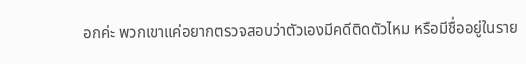อกค่ะ พวกเขาแค่อยากตรวจสอบว่าตัวเองมีคดีติดตัวไหม หรือมีชื่ออยู่ในราย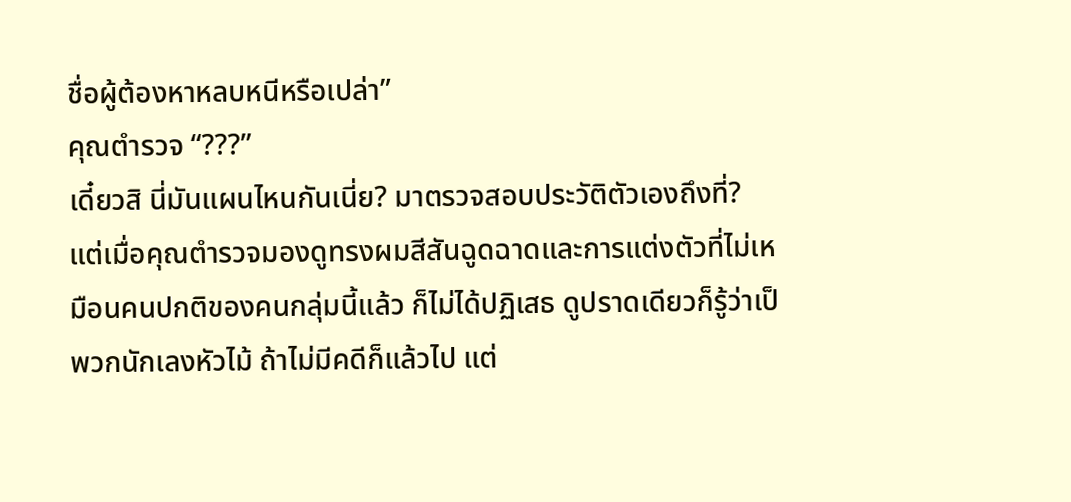ชื่อผู้ต้องหาหลบหนีหรือเปล่า”
คุณตำรวจ “???”
เดี๋ยวสิ นี่มันแผนไหนกันเนี่ย? มาตรวจสอบประวัติตัวเองถึงที่?
แต่เมื่อคุณตำรวจมองดูทรงผมสีสันฉูดฉาดและการแต่งตัวที่ไม่เหมือนคนปกติของคนกลุ่มนี้แล้ว ก็ไม่ได้ปฏิเสธ ดูปราดเดียวก็รู้ว่าเป็พวกนักเลงหัวไม้ ถ้าไม่มีคดีก็แล้วไป แต่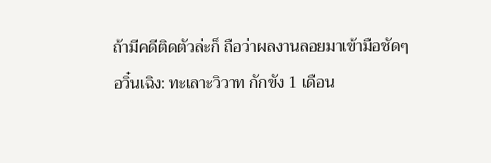ถ้ามีคดีติดตัวล่ะก็ ถือว่าผลงานลอยมาเข้ามือชัดๆ
อวิ๋นเฉิง: ทะเลาะวิวาท กักขัง 1 เดือน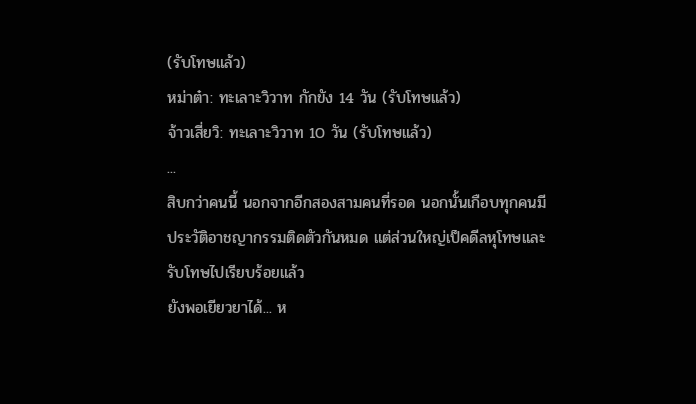(รับโทษแล้ว)
หม่าต๋า: ทะเลาะวิวาท กักขัง 14 วัน (รับโทษแล้ว)
จ้าวเสี่ยวิ: ทะเลาะวิวาท 10 วัน (รับโทษแล้ว)
...
สิบกว่าคนนี้ นอกจากอีกสองสามคนที่รอด นอกนั้นเกือบทุกคนมีประวัติอาชญากรรมติดตัวกันหมด แต่ส่วนใหญ่เป็คดีลหุโทษและรับโทษไปเรียบร้อยแล้ว
ยังพอเยียวยาได้... ห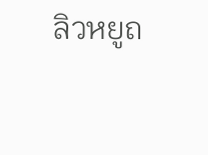ลิวหยูถ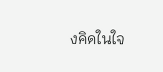งคิดในใจ